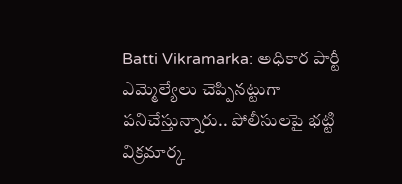Batti Vikramarka: అధికార పార్టీ ఎమ్మెల్యేలు చెప్పినట్టుగా పనిచేస్తున్నారు.. పోలీసులపై భట్టి విక్రమార్క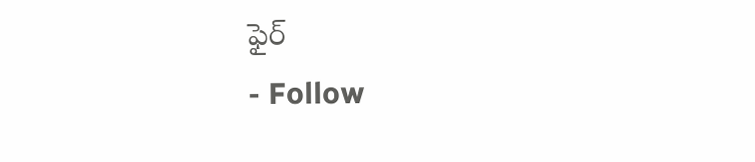ఫైర్
- Follow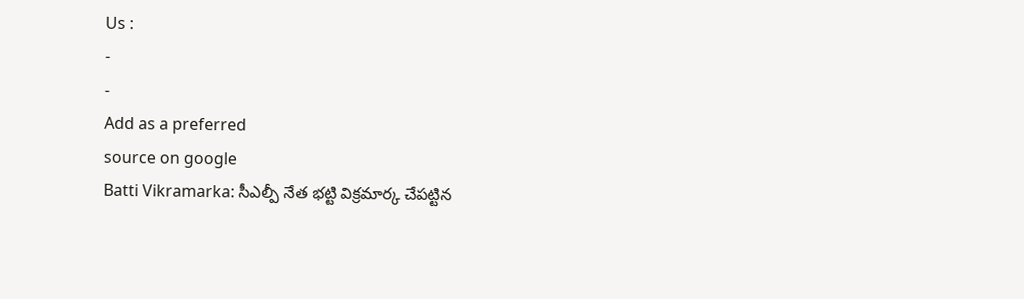Us :
-
-
Add as a preferred
source on google
Batti Vikramarka: సీఎల్పీ నేత భట్టి విక్రమార్క చేపట్టిన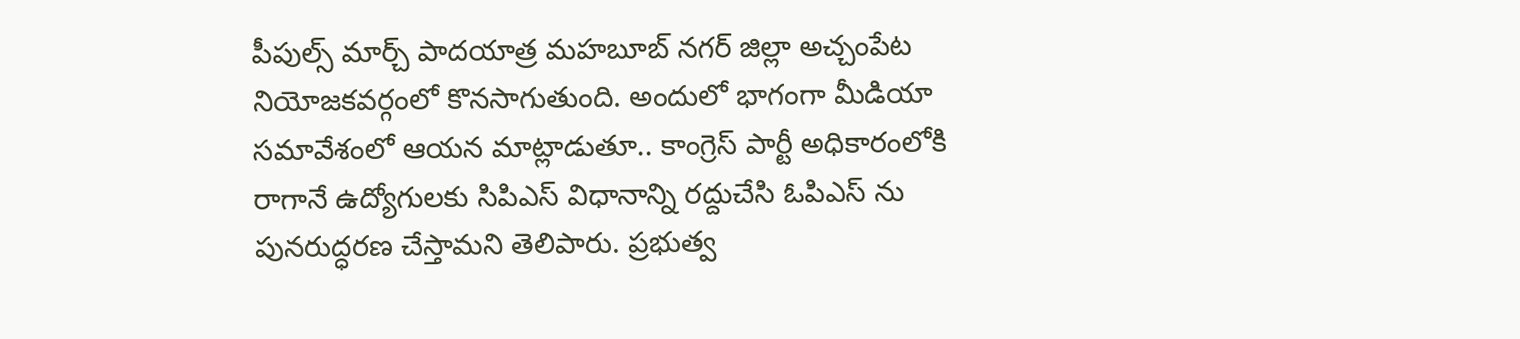పీపుల్స్ మార్చ్ పాదయాత్ర మహబూబ్ నగర్ జిల్లా అచ్చంపేట నియోజకవర్గంలో కొనసాగుతుంది. అందులో భాగంగా మీడియా సమావేశంలో ఆయన మాట్లాడుతూ.. కాంగ్రెస్ పార్టీ అధికారంలోకి రాగానే ఉద్యోగులకు సిపిఎస్ విధానాన్ని రద్దుచేసి ఓపిఎస్ ను పునరుద్ధరణ చేస్తామని తెలిపారు. ప్రభుత్వ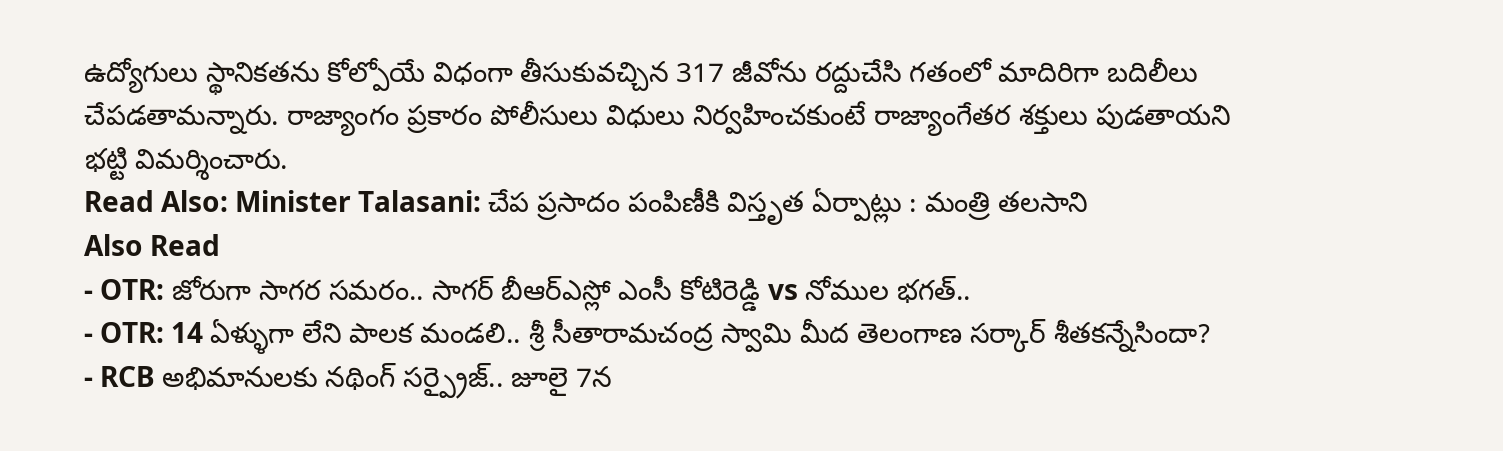ఉద్యోగులు స్థానికతను కోల్పోయే విధంగా తీసుకువచ్చిన 317 జీవోను రద్దుచేసి గతంలో మాదిరిగా బదిలీలు చేపడతామన్నారు. రాజ్యాంగం ప్రకారం పోలీసులు విధులు నిర్వహించకుంటే రాజ్యాంగేతర శక్తులు పుడతాయని భట్టి విమర్శించారు.
Read Also: Minister Talasani: చేప ప్రసాదం పంపిణీకి విస్తృత ఏర్పాట్లు : మంత్రి తలసాని
Also Read
- OTR: జోరుగా సాగర సమరం.. సాగర్ బీఆర్ఎస్లో ఎంసీ కోటిరెడ్డి vs నోముల భగత్..
- OTR: 14 ఏళ్ళుగా లేని పాలక మండలి.. శ్రీ సీతారామచంద్ర స్వామి మీద తెలంగాణ సర్కార్ శీతకన్నేసిందా?
- RCB అభిమానులకు నథింగ్ సర్ప్రైజ్.. జూలై 7న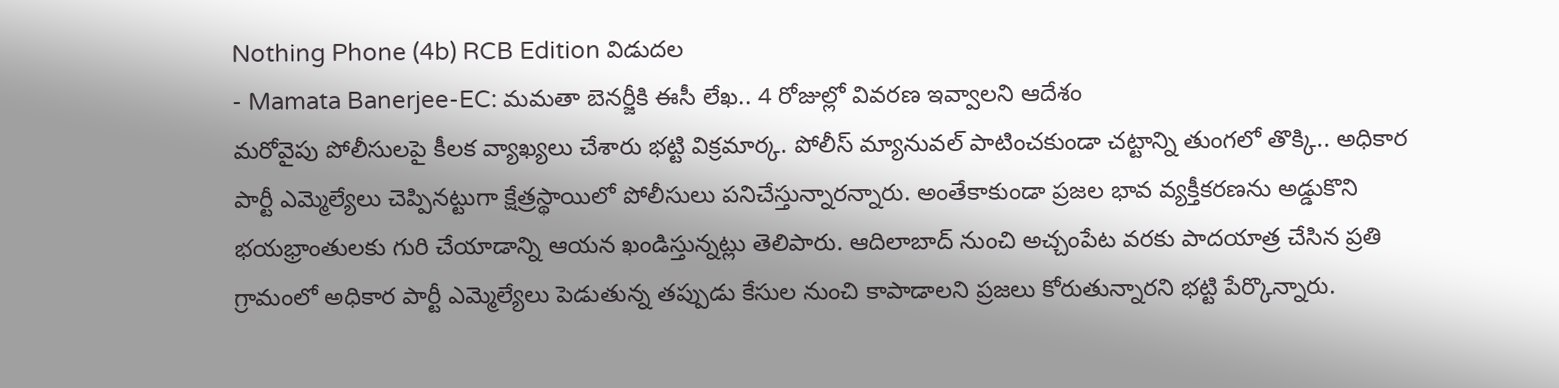Nothing Phone (4b) RCB Edition విడుదల
- Mamata Banerjee-EC: మమతా బెనర్జీకి ఈసీ లేఖ.. 4 రోజుల్లో వివరణ ఇవ్వాలని ఆదేశం
మరోవైపు పోలీసులపై కీలక వ్యాఖ్యలు చేశారు భట్టి విక్రమార్క. పోలీస్ మ్యానువల్ పాటించకుండా చట్టాన్ని తుంగలో తొక్కి.. అధికార పార్టీ ఎమ్మెల్యేలు చెప్పినట్టుగా క్షేత్రస్థాయిలో పోలీసులు పనిచేస్తున్నారన్నారు. అంతేకాకుండా ప్రజల భావ వ్యక్తీకరణను అడ్డుకొని భయభ్రాంతులకు గురి చేయాడాన్ని ఆయన ఖండిస్తున్నట్లు తెలిపారు. ఆదిలాబాద్ నుంచి అచ్చంపేట వరకు పాదయాత్ర చేసిన ప్రతి గ్రామంలో అధికార పార్టీ ఎమ్మెల్యేలు పెడుతున్న తప్పుడు కేసుల నుంచి కాపాడాలని ప్రజలు కోరుతున్నారని భట్టి పేర్కొన్నారు.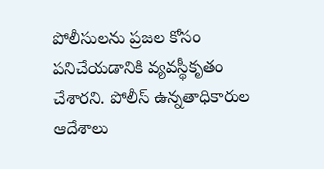పోలీసులను ప్రజల కోసం పనిచేయడానికి వ్యవస్థీకృతం చేశారని. పోలీస్ ఉన్నతాధికారుల ఆదేశాలు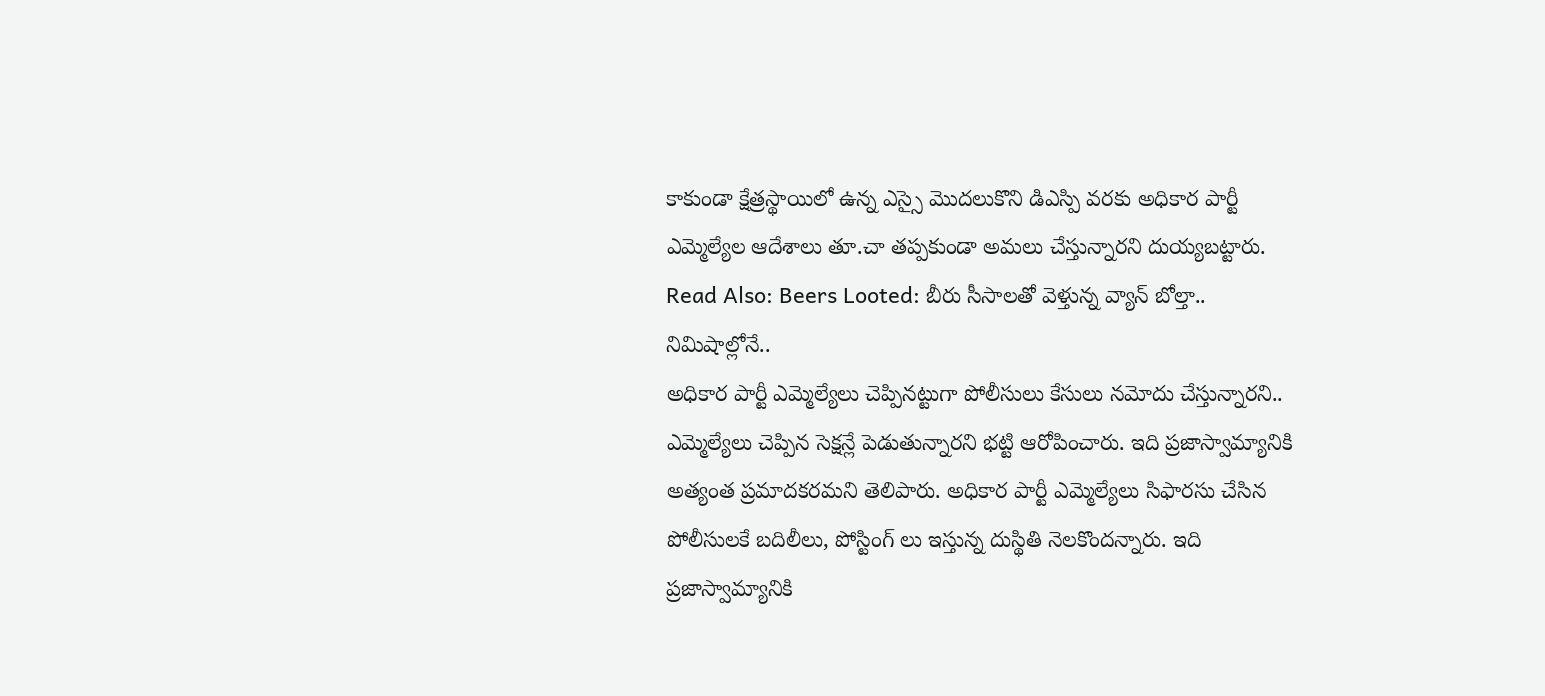కాకుండా క్షేత్రస్థాయిలో ఉన్న ఎస్సై మొదలుకొని డిఎస్పి వరకు అధికార పార్టీ ఎమ్మెల్యేల ఆదేశాలు తూ.చా తప్పకుండా అమలు చేస్తున్నారని దుయ్యబట్టారు.
Read Also: Beers Looted: బీరు సీసాలతో వెళ్తున్న వ్యాన్ బోల్తా.. నిమిషాల్లోనే..
అధికార పార్టీ ఎమ్మెల్యేలు చెప్పినట్టుగా పోలీసులు కేసులు నమోదు చేస్తున్నారని.. ఎమ్మెల్యేలు చెప్పిన సెక్షన్లే పెడుతున్నారని భట్టి ఆరోపించారు. ఇది ప్రజాస్వామ్యానికి అత్యంత ప్రమాదకరమని తెలిపారు. అధికార పార్టీ ఎమ్మెల్యేలు సిఫారసు చేసిన పోలీసులకే బదిలీలు, పోస్టింగ్ లు ఇస్తున్న దుస్థితి నెలకొందన్నారు. ఇది ప్రజాస్వామ్యానికి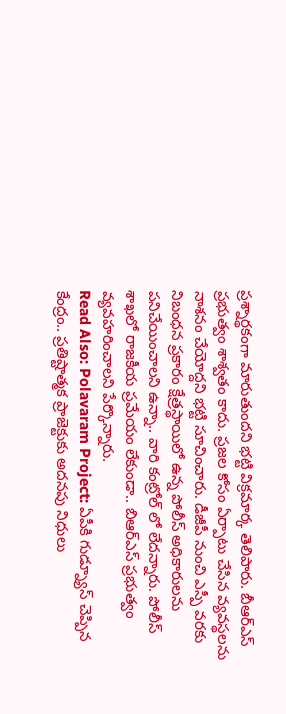ప్రశ్నార్థకంగా మారుతుందని భట్టి విక్రమార్క తెలిపారు. బీఆర్ఎస్ ప్రభుత్వం శాశ్వతం కాదు. ప్రజల కోసం ఏర్పాటు చేసిన వ్యవస్థలను నాశనం చేయోద్దని భట్టి సూచించారు. డీజీపీ నుంచి ఎస్పీ వరకు నిబంధన ప్రకారం క్షేత్రస్థాయిలో ఉన్న పోలీస్ అధికారులను పనిచేయించాలని ఉన్నా.. వారి కంట్రోల్ లో లేదన్నారు. పోలీస్ శాఖలో రాజకీయ ప్రమేయం లేకుండా.. బిఆర్ఎస్ ప్రభుత్వం వ్యవహరించాలని పేర్కొన్నారు.
Read Also: Polavaram Project: ఏపీకి గుడ్న్యూస్ చెప్పిన కేంద్రం.. ప్రతిష్టాత్మక ప్రాజెక్టుకు అదనపు నిధులు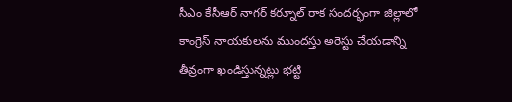సీఎం కేసీఆర్ నాగర్ కర్నూల్ రాక సందర్భంగా జిల్లాలో కాంగ్రెస్ నాయకులను ముందస్తు అరెస్టు చేయడాన్ని తీవ్రంగా ఖండిస్తున్నట్లు భట్టి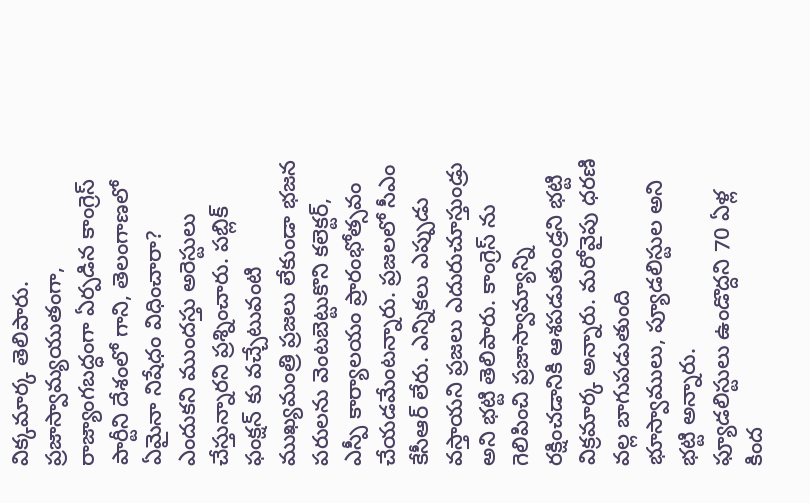విక్కమార్క తెలిపారు. ప్రజాస్వామ్యయుతంగా, రాజ్యాంగబద్ధంగా ఏర్పడిన కాంగ్రెస్ పార్టీని దేశంలో గాని, తెలంగాణలో ఏమైనా నిషేధం విధించారా? ఎందుకని ముందస్తు అరెస్టులు చేస్తున్నారని ప్రశ్నించారు. పబ్లిక్ ఫంక్షన్ కు వచ్చేటువంటి ముఖ్యమంత్రి ప్రజలు లేకుండా భజన పరులను వెంటబెట్టుకొని కలెక్టర్, ఎస్పీ కార్యాలయం ప్రారంభోత్సవం చేయడమేంటన్నారు. ప్రజలలో సీఎం కేసీఆర్ లేరు. ఎన్నికలు ఎప్పుడు వస్తాయని ప్రజలు ఎదురుచూస్తుండ్రు అని భట్టి తెలిపారు. కాంగ్రెస్ ను గెలిపించి ప్రజాస్వామ్యాన్ని రక్షించడానికి ఆశపడుతుండ్రని భట్టి విక్రమార్క అన్నారు. మరోవైపు ధరణి వల్ల బాగుపడుతుంది భూస్వాములు, ప్యూడలిస్టుల అని భట్టి అన్నారు.
ఫ్యూడలిస్టులు ఉండొద్దని 70 ఏళ్ల కింద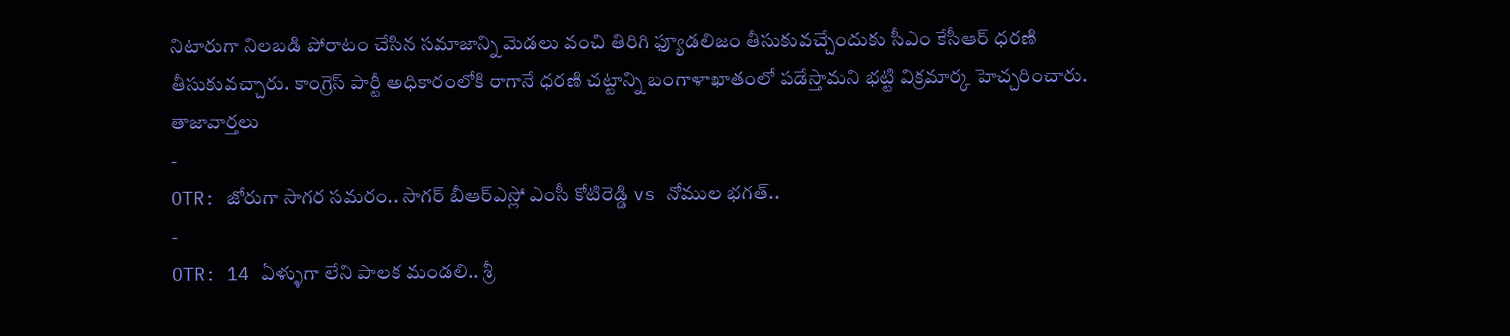నిటారుగా నిలబడి పోరాటం చేసిన సమాజాన్ని మెడలు వంచి తిరిగి ఫ్యూడలిజం తీసుకువచ్చేందుకు సీఎం కేసీఆర్ ధరణి తీసుకువచ్చారు. కాంగ్రెస్ పార్టీ అధికారంలోకి రాగానే ధరణి చట్టాన్ని బంగాళాఖాతంలో పడేస్తామని భట్టి విక్రమార్క హెచ్చరించారు.
తాజావార్తలు
-
OTR: జోరుగా సాగర సమరం.. సాగర్ బీఆర్ఎస్లో ఎంసీ కోటిరెడ్డి vs నోముల భగత్..
-
OTR: 14 ఏళ్ళుగా లేని పాలక మండలి.. శ్రీ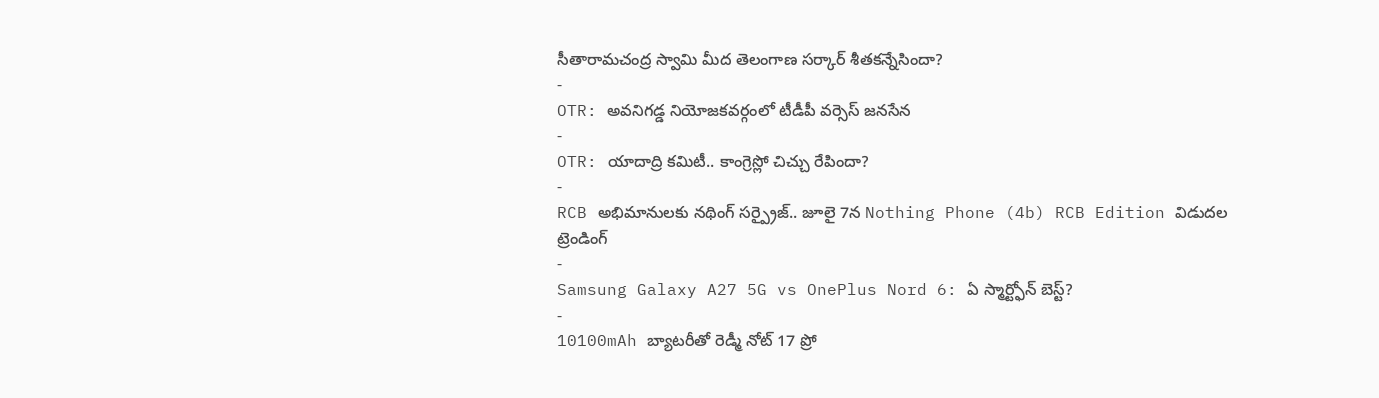సీతారామచంద్ర స్వామి మీద తెలంగాణ సర్కార్ శీతకన్నేసిందా?
-
OTR: అవనిగడ్డ నియోజకవర్గంలో టీడీపీ వర్సెస్ జనసేన
-
OTR: యాదాద్రి కమిటీ.. కాంగ్రెస్లో చిచ్చు రేపిందా?
-
RCB అభిమానులకు నథింగ్ సర్ప్రైజ్.. జూలై 7న Nothing Phone (4b) RCB Edition విడుదల
ట్రెండింగ్
-
Samsung Galaxy A27 5G vs OnePlus Nord 6: ఏ స్మార్ట్ఫోన్ బెస్ట్?
-
10100mAh బ్యాటరీతో రెడ్మీ నోట్ 17 ప్రో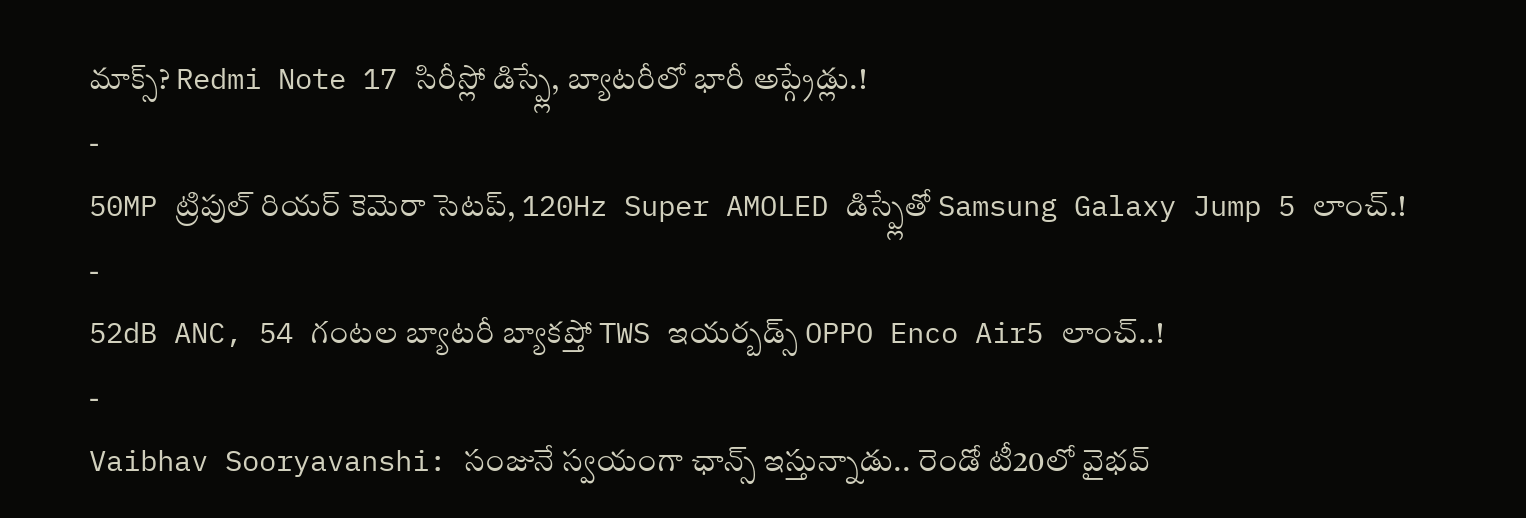మాక్స్? Redmi Note 17 సిరీస్లో డిస్ప్లే, బ్యాటరీలో భారీ అప్గ్రేడ్లు.!
-
50MP ట్రిపుల్ రియర్ కెమెరా సెటప్, 120Hz Super AMOLED డిస్ప్లేతో Samsung Galaxy Jump 5 లాంచ్.!
-
52dB ANC, 54 గంటల బ్యాటరీ బ్యాకప్తో TWS ఇయర్బడ్స్ OPPO Enco Air5 లాంచ్..!
-
Vaibhav Sooryavanshi: సంజునే స్వయంగా ఛాన్స్ ఇస్తున్నాడు.. రెండో టీ20లో వైభవ్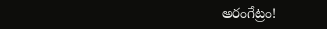అరంగేట్రం!